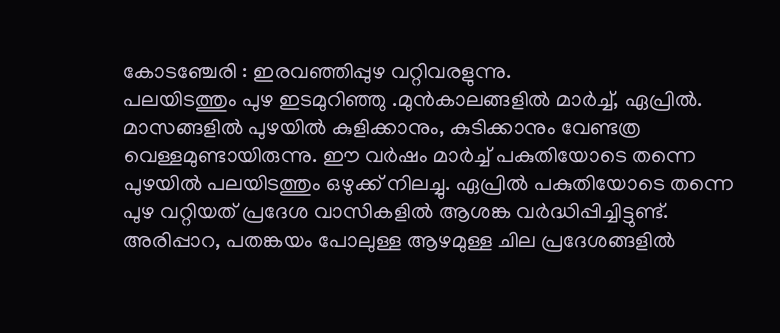കോടഞ്ചേരി : ഇരവഞ്ഞിപ്പുഴ വറ്റിവരളുന്നു.
പലയിടത്തും പുഴ ഇടമുറിഞ്ഞു .മുൻകാലങ്ങളിൽ മാർച്ച്‌, ഏപ്രിൽ. മാസങ്ങളിൽ പുഴയിൽ കുളിക്കാനും, കുടിക്കാനും വേണ്ടത്ര വെള്ളമുണ്ടായിരുന്നു. ഈ വർഷം മാർച്ച് പകുതിയോടെ തന്നെ പുഴയിൽ പലയിടത്തും ഒഴുക്ക് നിലച്ചു. ഏപ്രിൽ പകുതിയോടെ തന്നെ പുഴ വറ്റിയത് പ്രദേശ വാസികളിൽ ആശങ്ക വർദ്ധിപ്പിച്ചിട്ടുണ്ട്. അരിപ്പാറ, പതങ്കയം പോലുള്ള ആഴമുള്ള ചില പ്രദേശങ്ങളിൽ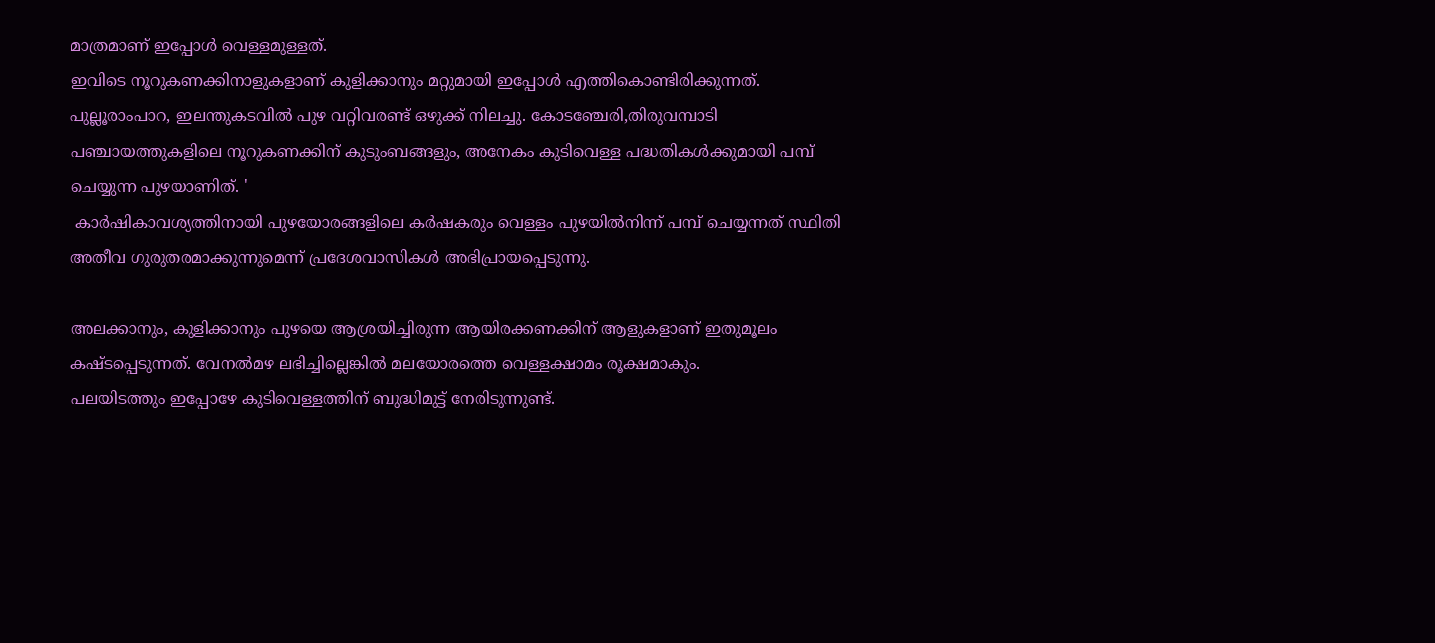മാത്രമാണ് ഇപ്പോൾ വെള്ളമുള്ളത്‌.
ഇവിടെ നൂറുകണക്കിനാളുകളാണ് കുളിക്കാനും മറ്റുമായി ഇപ്പോൾ എത്തികൊണ്ടിരിക്കുന്നത്.
പുല്ലൂരാംപാറ, ഇലന്തുകടവിൽ പുഴ വറ്റിവരണ്ട് ഒഴുക്ക് നിലച്ചു. കോടഞ്ചേരി,തിരുവമ്പാടി പഞ്ചായത്തുകളിലെ നൂറുകണക്കിന് കുടുംബങ്ങളും, അനേകം കുടിവെള്ള പദ്ധതികൾക്കുമായി പമ്പ് ചെയ്യുന്ന പുഴയാണിത്. '
 കാർഷികാവശ്യത്തിനായി പുഴയോരങ്ങളിലെ കർഷകരും വെള്ളം പുഴയിൽനിന്ന് പമ്പ് ചെയ്യന്നത് സ്ഥിതി അതീവ ഗുരുതരമാക്കുന്നുമെന്ന് പ്രദേശവാസികൾ അഭിപ്രായപ്പെടുന്നു.

അലക്കാനും, കുളിക്കാനും പുഴയെ ആശ്രയിച്ചിരുന്ന ആയിരക്കണക്കിന് ആളുകളാണ് ഇതുമൂലം കഷ്ടപ്പെടുന്നത്. വേനൽമഴ ലഭിച്ചില്ലെങ്കിൽ മലയോരത്തെ വെള്ളക്ഷാമം രൂക്ഷമാകും.
പലയിടത്തും ഇപ്പോഴേ കുടിവെള്ളത്തിന് ബുദ്ധിമുട്ട് നേരിടുന്നുണ്ട്.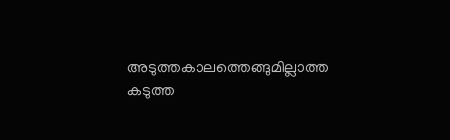അടുത്തകാലത്തെങ്ങുമില്ലാത്ത കടുത്ത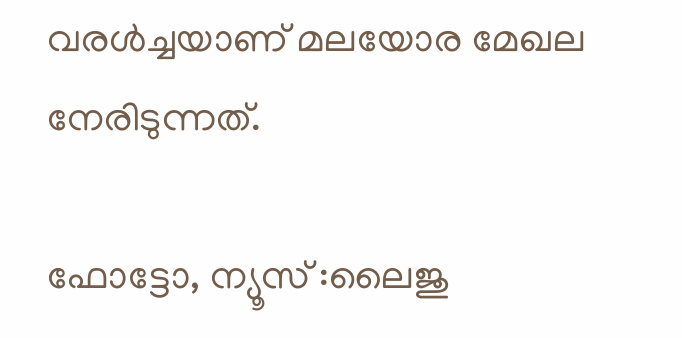വരൾച്ചയാണ് മലയോര മേഖല നേരിടുന്നത്.

ഫോട്ടോ, ന്യൂസ്‌ :ലൈജു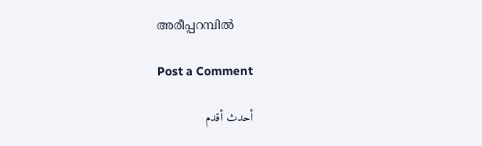അരീപ്പറമ്പിൽ

Post a Comment

أحدث أقدم